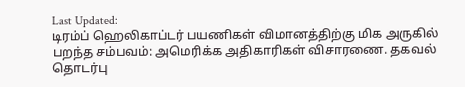Last Updated:
டிரம்ப் ஹெலிகாப்டர் பயணிகள் விமானத்திற்கு மிக அருகில் பறந்த சம்பவம்: அமெரிக்க அதிகாரிகள் விசாரணை. தகவல் தொடர்பு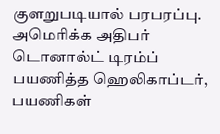குளறுபடியால் பரபரப்பு.
அமெரிக்க அதிபர் டொனால்ட் டிரம்ப் பயணித்த ஹெலிகாப்டர், பயணிகள்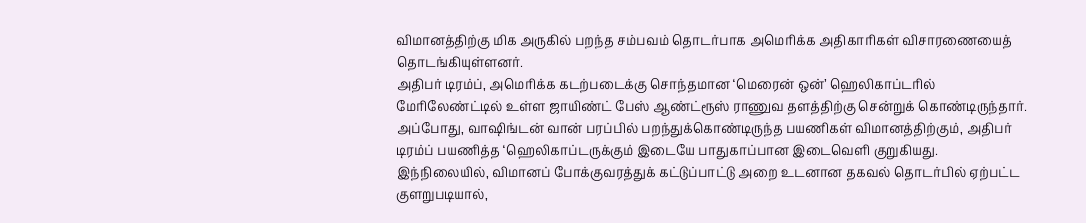விமானத்திற்கு மிக அருகில் பறந்த சம்பவம் தொடர்பாக அமெரிக்க அதிகாரிகள் விசாரணையைத் தொடங்கியுள்ளனர்.
அதிபர் டிரம்ப், அமெரிக்க கடற்படைக்கு சொந்தமான ‘மெரைன் ஒன்’ ஹெலிகாப்டரில் மேரிலேண்ட்டில் உள்ள ஜாயிண்ட் பேஸ் ஆண்ட்ரூஸ் ராணுவ தளத்திற்கு சென்றுக் கொண்டிருந்தார். அப்போது, வாஷிங்டன் வான் பரப்பில் பறந்துக்கொண்டிருந்த பயணிகள் விமானத்திற்கும், அதிபர் டிரம்ப் பயணித்த ‘ஹெலிகாப்டருக்கும் இடையே பாதுகாப்பான இடைவெளி குறுகியது.
இந்நிலையில், விமானப் போக்குவரத்துக் கட்டுப்பாட்டு அறை உடனான தகவல் தொடர்பில் ஏற்பட்ட குளறுபடியால்,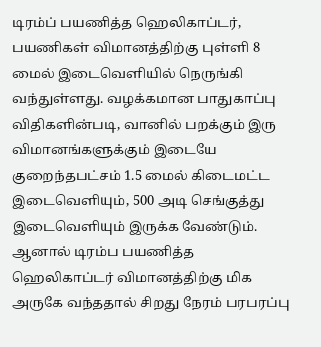டிரம்ப் பயணித்த ஹெலிகாப்டர், பயணிகள் விமானத்திற்கு புள்ளி 8 மைல் இடைவெளியில் நெருங்கி வந்துள்ளது. வழக்கமான பாதுகாப்பு விதிகளின்படி, வானில் பறக்கும் இரு விமானங்களுக்கும் இடையே குறைந்தபட்சம் 1.5 மைல் கிடைமட்ட இடைவெளியும், 500 அடி செங்குத்து இடைவெளியும் இருக்க வேண்டும்.
ஆனால் டிரம்ப பயணித்த ஹெலிகாப்டர் விமானத்திற்கு மிக அருகே வந்ததால் சிறது நேரம் பரபரப்பு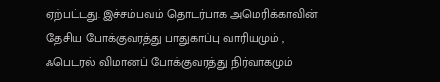ஏற்பட்டது. இச்சம்பவம் தொடர்பாக அமெரிக்காவின் தேசிய போக்குவரத்து பாதுகாப்பு வாரியமும் , ஃபெடரல் விமானப் போக்குவரத்து நிர்வாகமும்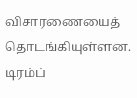விசாரணையைத் தொடங்கியுள்ளன.
டிரம்ப்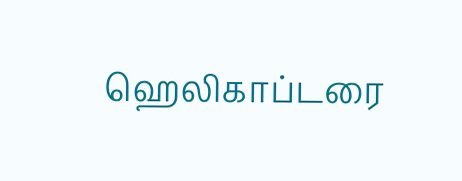ஹெலிகாப்டரை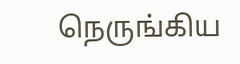நெருங்கிய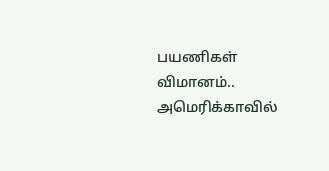பயணிகள் விமானம்.. அமெரிக்காவில்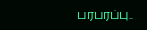பரபரப்பு..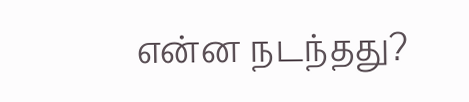என்ன நடந்தது?